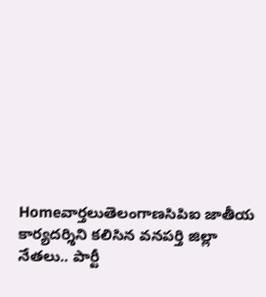Homeవార్తలుతెలంగాణసిపిఐ జాతీయ కార్యదర్శిని కలిసిన వనపర్తి జిల్లా నేతలు.. పార్టీ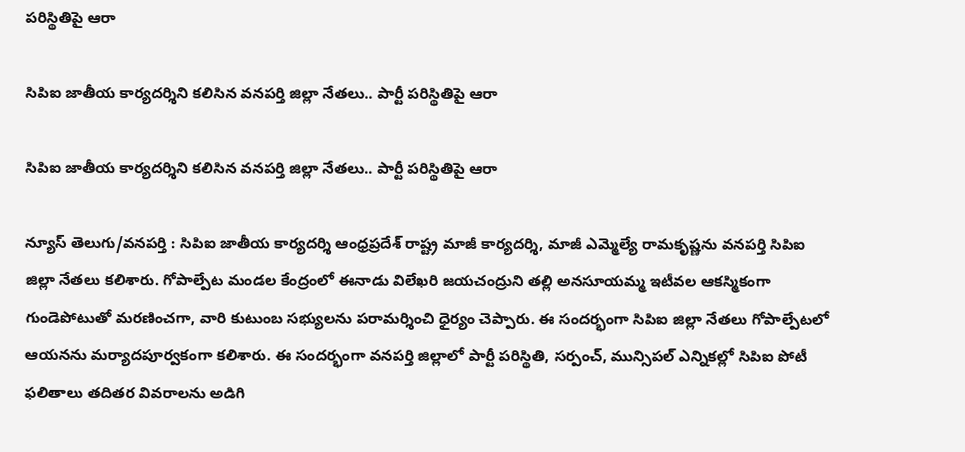పరిస్థితిపై ఆరా

సిపిఐ జాతీయ కార్యదర్శిని కలిసిన వనపర్తి జిల్లా నేతలు.. పార్టీ పరిస్థితిపై ఆరా

సిపిఐ జాతీయ కార్యదర్శిని కలిసిన వనపర్తి జిల్లా నేతలు.. పార్టీ పరిస్థితిపై ఆరా

న్యూస్ తెలుగు/వనపర్తి : సిపిఐ జాతీయ కార్యదర్శి ఆంధ్రప్రదేశ్ రాష్ట్ర మాజీ కార్యదర్శి, మాజీ ఎమ్మెల్యే రామకృష్ణను వనపర్తి సిపిఐ జిల్లా నేతలు కలిశారు. గోపాల్పేట మండల కేంద్రంలో ఈనాడు విలేఖరి జయచంద్రుని తల్లి అనసూయమ్మ ఇటీవల ఆకస్మికంగా గుండెపోటుతో మరణించగా, వారి కుటుంబ సభ్యులను పరామర్శించి ధైర్యం చెప్పారు. ఈ సందర్భంగా సిపిఐ జిల్లా నేతలు గోపాల్పేటలో ఆయనను మర్యాదపూర్వకంగా కలిశారు. ఈ సందర్భంగా వనపర్తి జిల్లాలో పార్టీ పరిస్థితి, సర్పంచ్, మున్సిపల్ ఎన్నికల్లో సిపిఐ పోటీ ఫలితాలు తదితర వివరాలను అడిగి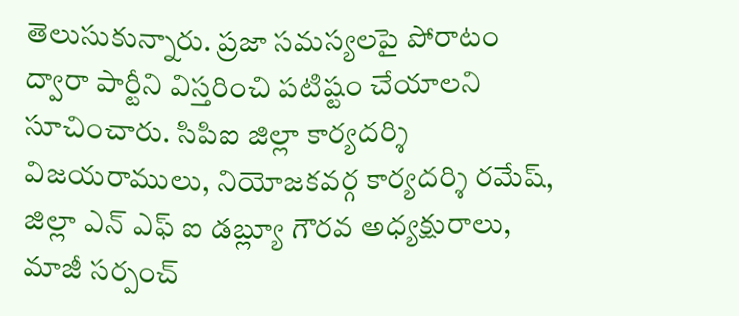తెలుసుకున్నారు. ప్రజా సమస్యలపై పోరాటం ద్వారా పార్టీని విస్తరించి పటిష్టం చేయాలని సూచించారు. సిపిఐ జిల్లా కార్యదర్శి విజయరాములు, నియోజకవర్గ కార్యదర్శి రమేష్, జిల్లా ఎన్ ఎఫ్ ఐ డబ్ల్యూ గౌరవ అధ్యక్షురాలు, మాజీ సర్పంచ్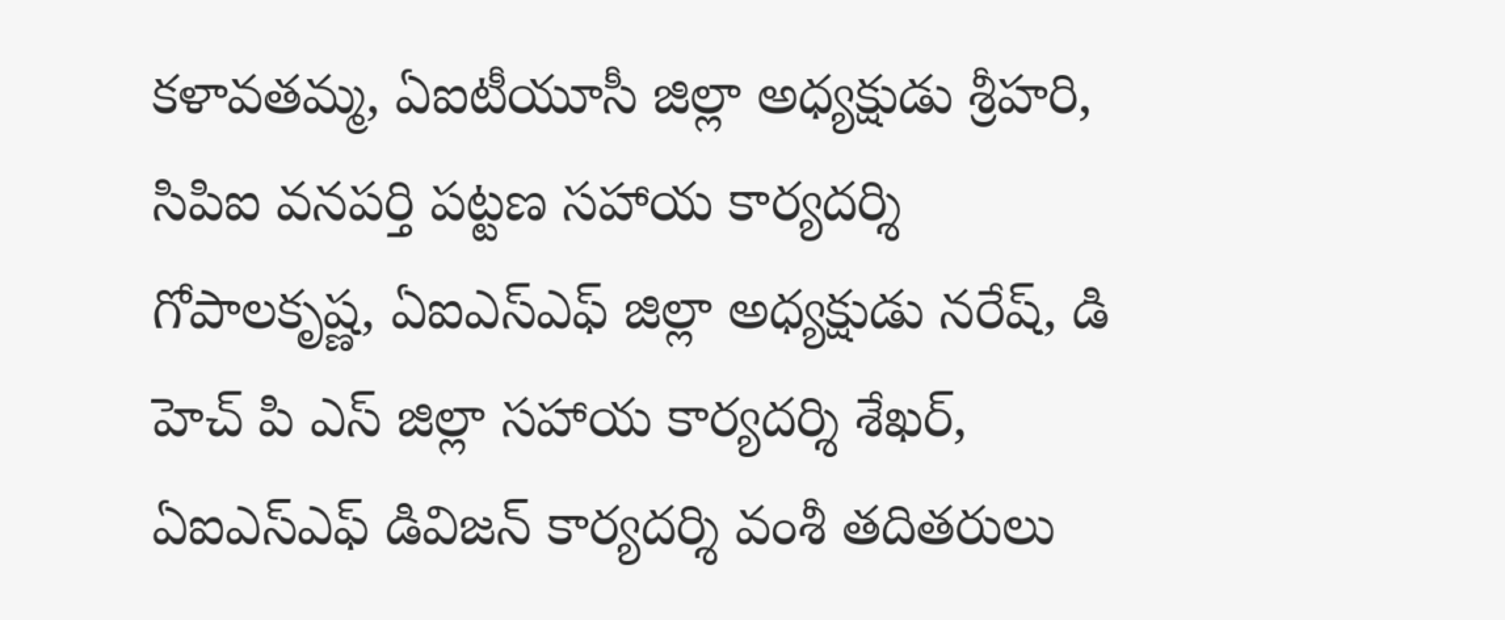కళావతమ్మ, ఏఐటీయూసీ జిల్లా అధ్యక్షుడు శ్రీహరి, సిపిఐ వనపర్తి పట్టణ సహాయ కార్యదర్శి గోపాలకృష్ణ, ఏఐఎస్ఎఫ్ జిల్లా అధ్యక్షుడు నరేష్, డి హెచ్ పి ఎస్ జిల్లా సహాయ కార్యదర్శి శేఖర్, ఏఐఎస్ఎఫ్ డివిజన్ కార్యదర్శి వంశీ తదితరులు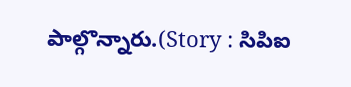పాల్గొన్నారు.(Story : సిపిఐ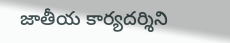జాతీయ కార్యదర్శిని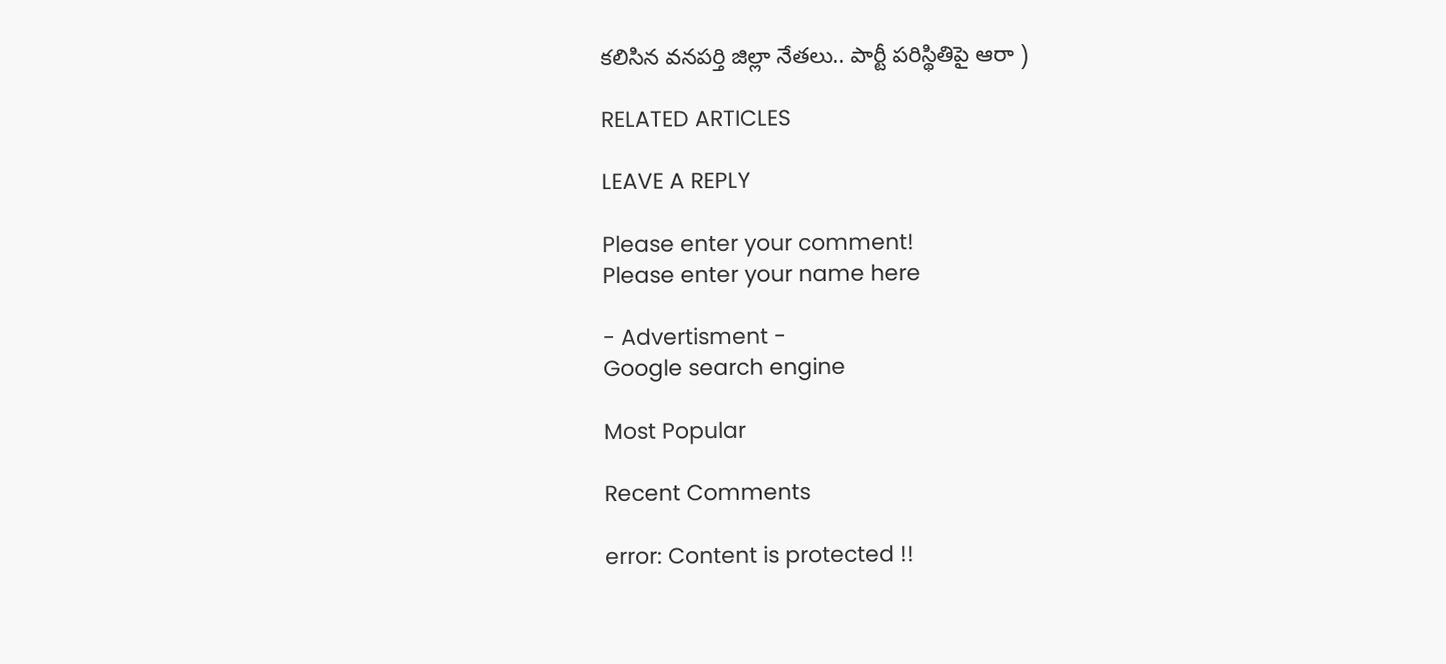కలిసిన వనపర్తి జిల్లా నేతలు.. పార్టీ పరిస్థితిపై ఆరా )

RELATED ARTICLES

LEAVE A REPLY

Please enter your comment!
Please enter your name here

- Advertisment -
Google search engine

Most Popular

Recent Comments

error: Content is protected !!